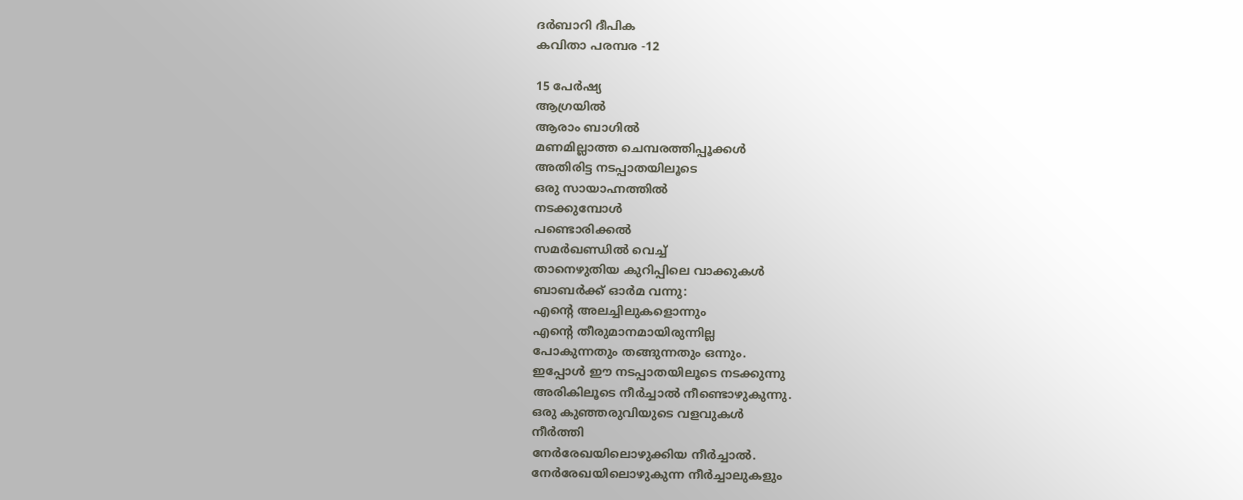ദർബാറി ദീപിക
കവിതാ പരമ്പര -12

15 പേർഷ്യ
ആഗ്രയിൽ
ആരാം ബാഗിൽ
മണമില്ലാത്ത ചെമ്പരത്തിപ്പൂക്കൾ
അതിരിട്ട നടപ്പാതയിലൂടെ
ഒരു സായാഹ്നത്തിൽ
നടക്കുമ്പോൾ
പണ്ടൊരിക്കൽ
സമർഖണ്ഡിൽ വെച്ച്
താനെഴുതിയ കുറിപ്പിലെ വാക്കുകൾ
ബാബർക്ക് ഓർമ വന്നു:
എന്റെ അലച്ചിലുകളൊന്നും
എന്റെ തീരുമാനമായിരുന്നില്ല
പോകുന്നതും തങ്ങുന്നതും ഒന്നും.
ഇപ്പോൾ ഈ നടപ്പാതയിലൂടെ നടക്കുന്നു
അരികിലൂടെ നീർച്ചാൽ നീണ്ടൊഴുകുന്നു.
ഒരു കുഞ്ഞരുവിയുടെ വളവുകൾ
നീർത്തി
നേർരേഖയിലൊഴുക്കിയ നീർച്ചാൽ.
നേർരേഖയിലൊഴുകുന്ന നീർച്ചാലുകളും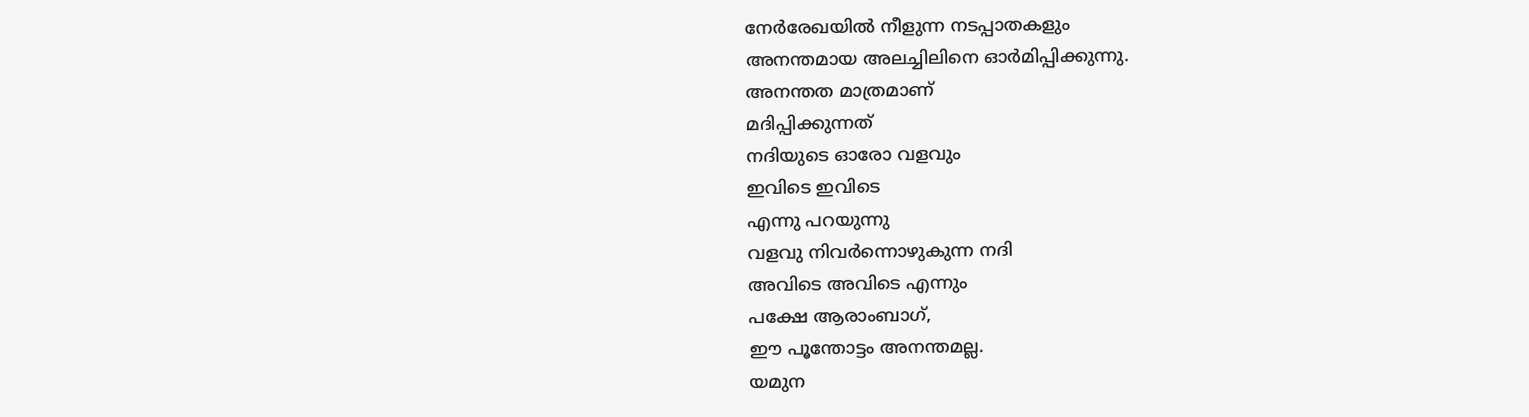നേർരേഖയിൽ നീളുന്ന നടപ്പാതകളും
അനന്തമായ അലച്ചിലിനെ ഓർമിപ്പിക്കുന്നു.
അനന്തത മാത്രമാണ്
മദിപ്പിക്കുന്നത്
നദിയുടെ ഓരോ വളവും
ഇവിടെ ഇവിടെ
എന്നു പറയുന്നു
വളവു നിവർന്നൊഴുകുന്ന നദി
അവിടെ അവിടെ എന്നും
പക്ഷേ ആരാംബാഗ്,
ഈ പൂന്തോട്ടം അനന്തമല്ല.
യമുന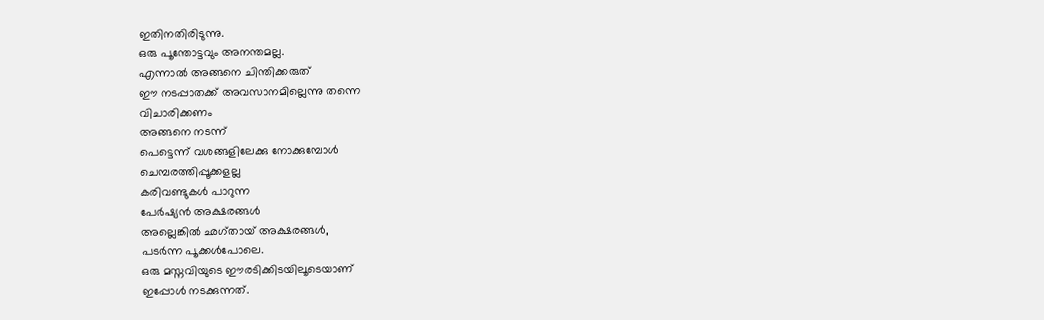ഇതിനതിരിടുന്നു.
ഒരു പൂന്തോട്ടവും അനന്തമല്ല.
എന്നാൽ അങ്ങനെ ചിന്തിക്കരുത്
ഈ നടപ്പാതക്ക് അവസാനമില്ലെന്നു തന്നെ
വിചാരിക്കണം
അങ്ങനെ നടന്ന്
പെട്ടെന്ന് വശങ്ങളിലേക്കു നോക്കുമ്പോൾ
ചെമ്പരത്തിപ്പൂക്കളല്ല
കരിവണ്ടുകൾ പാറുന്ന
പേർഷ്യൻ അക്ഷരങ്ങൾ
അല്ലെങ്കിൽ ഛഗ്തായ് അക്ഷരങ്ങൾ,
പടർന്ന പൂക്കൾപോലെ.
ഒരു മസ്നവിയുടെ ഈരടിക്കിടയിലൂടെയാണ്
ഇപ്പോൾ നടക്കുന്നത്.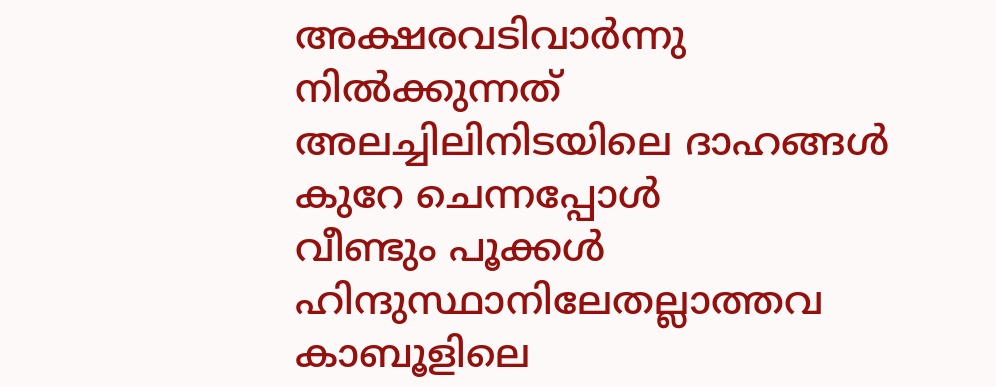അക്ഷരവടിവാർന്നു നിൽക്കുന്നത്
അലച്ചിലിനിടയിലെ ദാഹങ്ങൾ
കുറേ ചെന്നപ്പോൾ
വീണ്ടും പൂക്കൾ
ഹിന്ദുസ്ഥാനിലേതല്ലാത്തവ
കാബൂളിലെ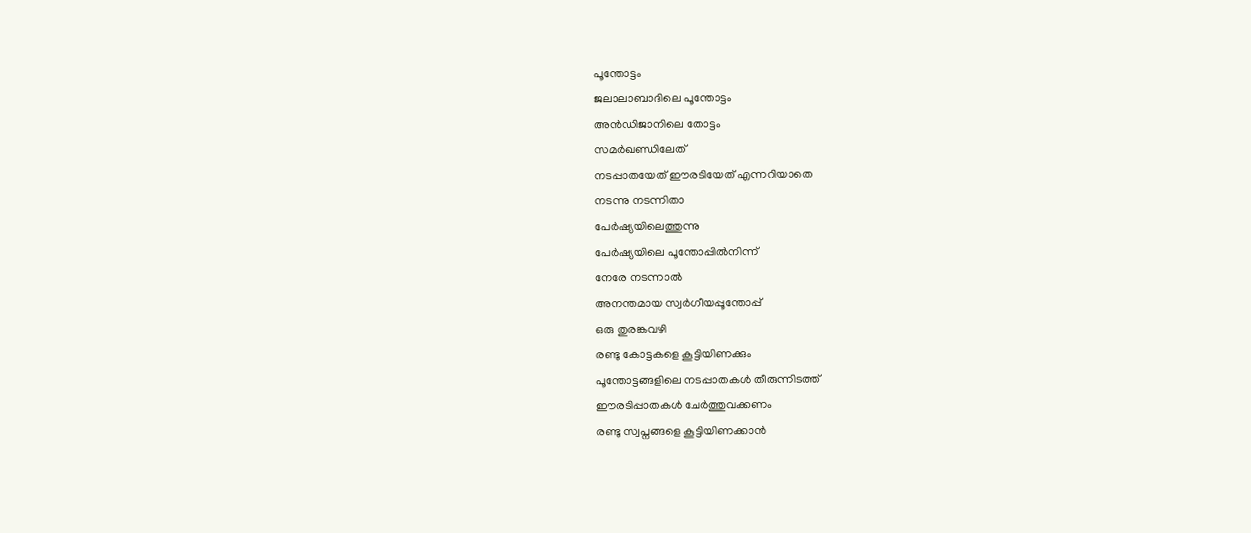പൂന്തോട്ടം
ജലാലാബാദിലെ പൂന്തോട്ടം
അൻഡിജാനിലെ തോട്ടം
സമർഖണ്ഡിലേത്
നടപ്പാതയേത് ഈരടിയേത് എന്നറിയാതെ
നടന്നു നടന്നിതാ
പേർഷ്യയിലെത്തുന്നു
പേർഷ്യയിലെ പൂന്തോപ്പിൽനിന്ന്
നേരേ നടന്നാൽ
അനന്തമായ സ്വർഗീയപ്പൂന്തോപ്പ്
ഒരു തുരങ്കവഴി
രണ്ടു കോട്ടകളെ കൂട്ടിയിണക്കും
പൂന്തോട്ടങ്ങളിലെ നടപ്പാതകൾ തീരുന്നിടത്ത്
ഈരടിപ്പാതകൾ ചേർത്തുവക്കണം
രണ്ടു സ്വപ്നങ്ങളെ കൂട്ടിയിണക്കാൻ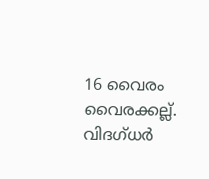16 വൈരം
വൈരക്കല്ല്.
വിദഗ്ധർ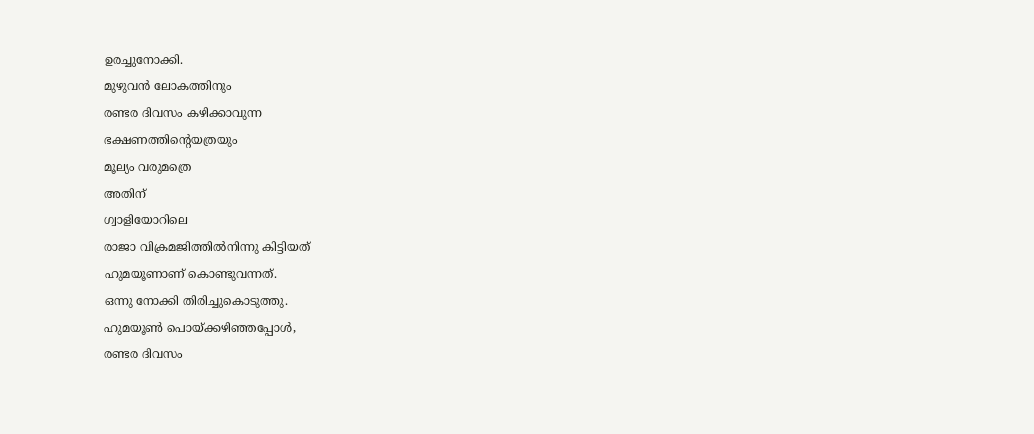ഉരച്ചുനോക്കി.
മുഴുവൻ ലോകത്തിനും
രണ്ടര ദിവസം കഴിക്കാവുന്ന
ഭക്ഷണത്തിന്റെയത്രയും
മൂല്യം വരുമത്രെ
അതിന്
ഗ്വാളിയോറിലെ
രാജാ വിക്രമജിത്തിൽനിന്നു കിട്ടിയത്
ഹുമയൂണാണ് കൊണ്ടുവന്നത്.
ഒന്നു നോക്കി തിരിച്ചുകൊടുത്തു.
ഹുമയൂൺ പൊയ്ക്കഴിഞ്ഞപ്പോൾ,
രണ്ടര ദിവസം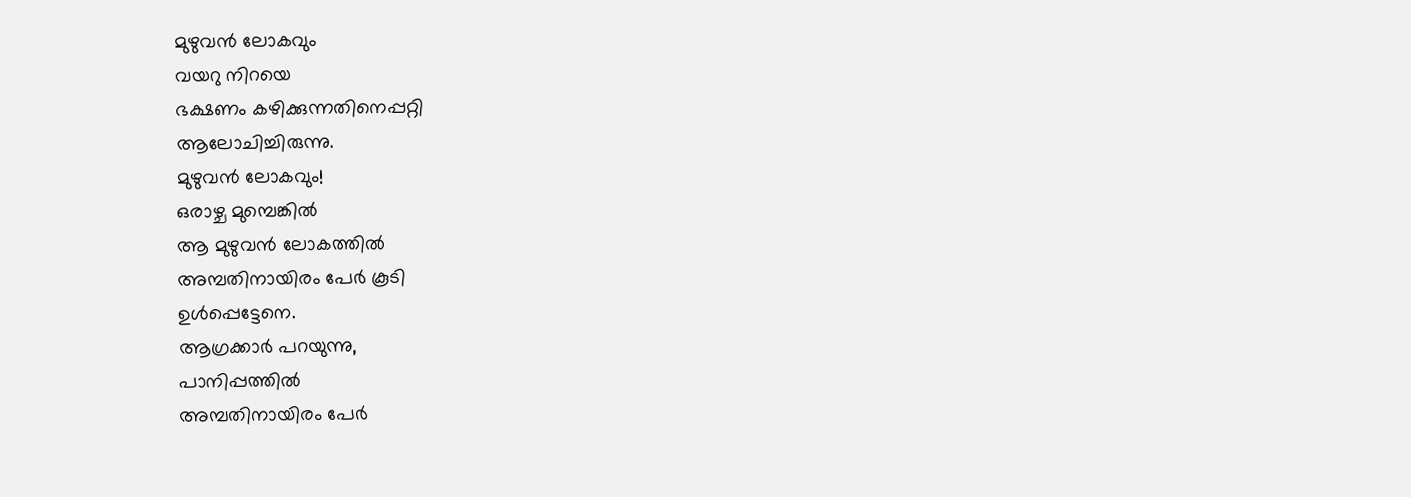മുഴുവൻ ലോകവും
വയറു നിറയെ
ഭക്ഷണം കഴിക്കുന്നതിനെപ്പറ്റി
ആലോചിച്ചിരുന്നു.
മുഴുവൻ ലോകവും!
ഒരാഴ്ച മുമ്പെങ്കിൽ
ആ മുഴുവൻ ലോകത്തിൽ
അമ്പതിനായിരം പേർ കൂടി
ഉൾപ്പെട്ടേനെ.
ആഗ്രക്കാർ പറയുന്നു,
പാനിപ്പത്തിൽ
അമ്പതിനായിരം പേർ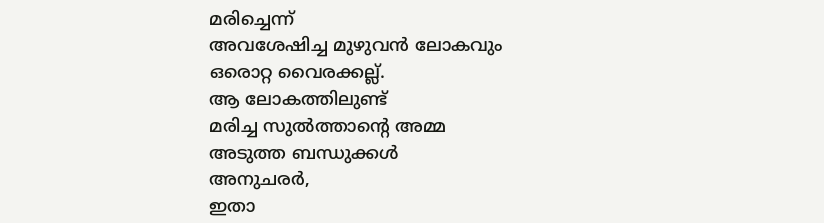മരിച്ചെന്ന്
അവശേഷിച്ച മുഴുവൻ ലോകവും
ഒരൊറ്റ വൈരക്കല്ല്.
ആ ലോകത്തിലുണ്ട്
മരിച്ച സുൽത്താന്റെ അമ്മ
അടുത്ത ബന്ധുക്കൾ
അനുചരർ,
ഇതാ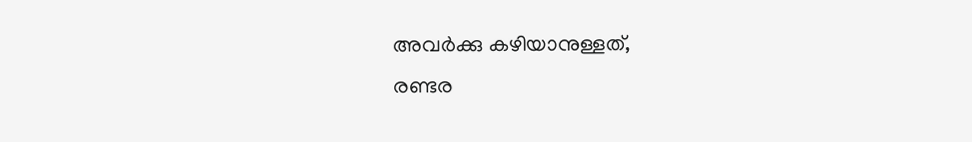അവർക്കു കഴിയാനുള്ളത്,
രണ്ടര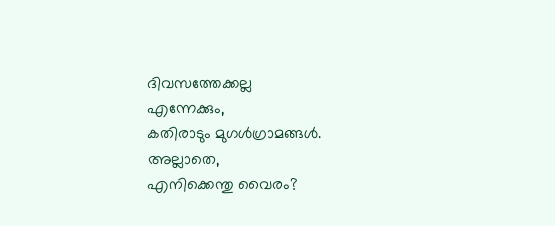ദിവസത്തേക്കല്ല
എന്നേക്കും,
കതിരാടും മുഗൾഗ്രാമങ്ങൾ.
അല്ലാതെ,
എനിക്കെന്തു വൈരം?